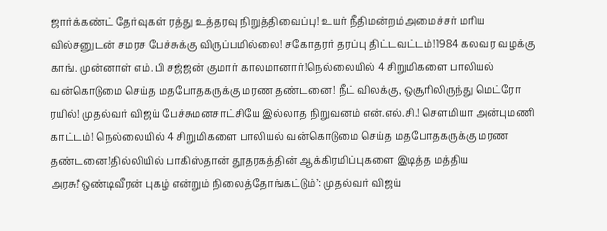ஜார்க்கண்ட் தேர்வுகள் ரத்து உத்தரவு நிறுத்திவைப்பு! உயர் நீதிமன்றம்அமைச்சர் மரிய வில்சனுடன் சமரச பேச்சுக்கு விருப்பமில்லை! சகோதரர் தரப்பு திட்டவட்டம்!1984 கலவர வழக்கு காங். முன்னாள் எம்.பி சஜ்ஜன் குமார் காலமானார்!நெல்லையில் 4 சிறுமிகளை பாலியல் வன்கொடுமை செய்த மதபோதகருக்கு மரண தண்டனை! நீட் விலக்கு, ஒசூரிலிருந்து மெட்ரோ ரயில்! முதல்வர் விஜய் பேச்சுமனசாட்சியே இல்லாத நிறுவனம் என்.எல்.சி.! செளமியா அன்புமணி காட்டம்! நெல்லையில் 4 சிறுமிகளை பாலியல் வன்கொடுமை செய்த மதபோதகருக்கு மரண தண்டனை!தில்லியில் பாகிஸ்தான் தூதரகத்தின் ஆக்கிரமிப்புகளை இடித்த மத்திய அரசு!‘ஒண்டிவீரன் புகழ் என்றும் நிலைத்தோங்கட்டும்’: முதல்வர் விஜய்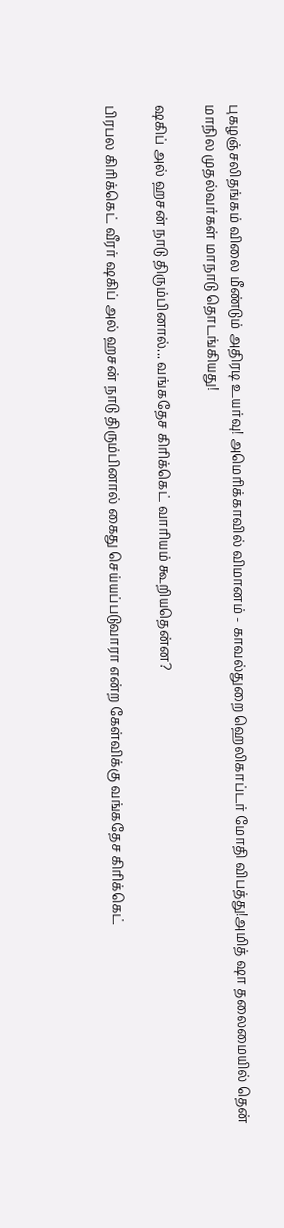புகழஞ்சலிதங்கம் விலை மீண்டும் அதிரடி உயர்வு! அமெரிக்காவில் விமானம் - காவல்துறை ஹெலிகாப்டர் மோதி விபத்து!அமித் ஷா தலைமையில் தென் மாநில முதல்வர்கள் மாநாடு தொடங்கியது!

ஷகிப் அல் ஹசன் நாடு திரும்பினால்... வங்கதேச கிரிக்கெட் வாரியம் கூறியதென்ன?

பிரபல கிரிக்கெட் வீரர் ஷகிப் அல் ஹசன் நாடு திரும்பினால் கைது செய்யப்படுவாரா என்ற கேள்விக்கு வங்கதேச கிரிக்கெட்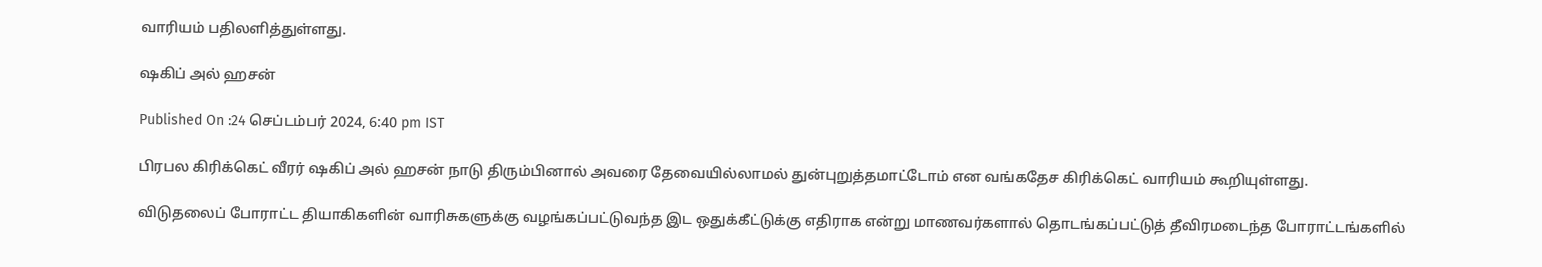வாரியம் பதிலளித்துள்ளது.

ஷகிப் அல் ஹசன்

Published On :24 செப்டம்பர் 2024, 6:40 pm IST

பிரபல கிரிக்கெட் வீரர் ஷகிப் அல் ஹசன் நாடு திரும்பினால் அவரை தேவையில்லாமல் துன்புறுத்தமாட்டோம் என வங்கதேச கிரிக்கெட் வாரியம் கூறியுள்ளது.

விடுதலைப் போராட்ட தியாகிகளின் வாரிசுகளுக்கு வழங்கப்பட்டுவந்த இட ஒதுக்கீட்டுக்கு எதிராக என்று மாணவர்களால் தொடங்கப்பட்டுத் தீவிரமடைந்த போராட்டங்களில்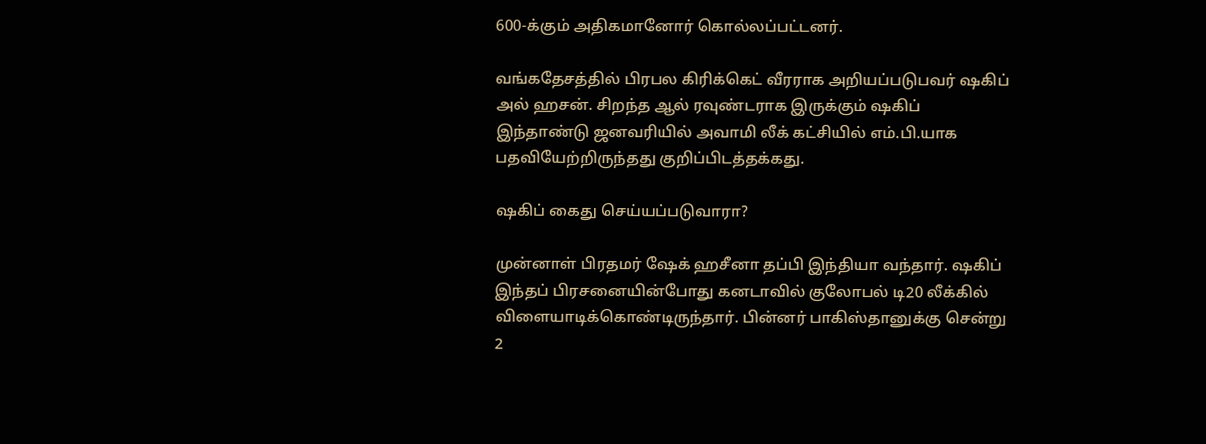600-க்கும் அதிகமானோர் கொல்லப்பட்டனர்.

வங்கதேசத்தில் பிரபல கிரிக்கெட் வீரராக அறியப்படுபவர் ஷகிப் அல் ஹசன். சிறந்த ஆல் ரவுண்டராக இருக்கும் ஷகிப் இந்தாண்டு ஜனவரியில் அவாமி லீக் கட்சியில் எம்.பி.யாக பதவியேற்றிருந்தது குறிப்பிடத்தக்கது.

ஷகிப் கைது செய்யப்படுவாரா?

முன்னாள் பிரதமர் ஷேக் ஹசீனா தப்பி இந்தியா வந்தார். ஷகிப் இந்தப் பிரசனையின்போது கனடாவில் குலோபல் டி20 லீக்கில் விளையாடிக்கொண்டிருந்தார். பின்னர் பாகிஸ்தானுக்கு சென்று 2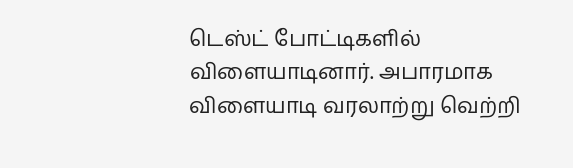டெஸ்ட் போட்டிகளில் விளையாடினார். அபாரமாக விளையாடி வரலாற்று வெற்றி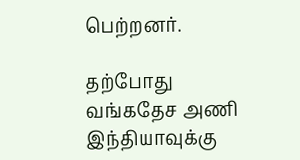பெற்றனர்.

தற்போது வங்கதேச அணி இந்தியாவுக்கு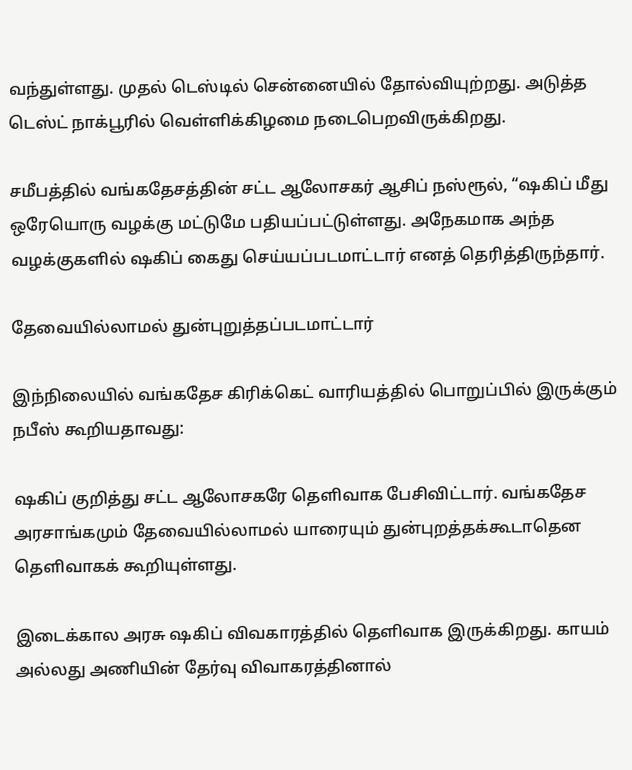வந்துள்ளது. முதல் டெஸ்டில் சென்னையில் தோல்வியுற்றது. அடுத்த டெஸ்ட் நாக்பூரில் வெள்ளிக்கிழமை நடைபெறவிருக்கிறது.

சமீபத்தில் வங்கதேசத்தின் சட்ட ஆலோசகர் ஆசிப் நஸ்ரூல், “ஷகிப் மீது ஒரேயொரு வழக்கு மட்டுமே பதியப்பட்டுள்ளது. அநேகமாக அந்த வழக்குகளில் ஷகிப் கைது செய்யப்படமாட்டார் எனத் தெரித்திருந்தார்.

தேவையில்லாமல் துன்புறுத்தப்படமாட்டார்

இந்நிலையில் வங்கதேச கிரிக்கெட் வாரியத்தில் பொறுப்பில் இருக்கும் நபீஸ் கூறியதாவது:

ஷகிப் குறித்து சட்ட ஆலோசகரே தெளிவாக பேசிவிட்டார். வங்கதேச அரசாங்கமும் தேவையில்லாமல் யாரையும் துன்புறத்தக்கூடாதென தெளிவாகக் கூறியுள்ளது.

இடைக்கால அரசு ஷகிப் விவகாரத்தில் தெளிவாக இருக்கிறது. காயம் அல்லது அணியின் தேர்வு விவாகரத்தினால்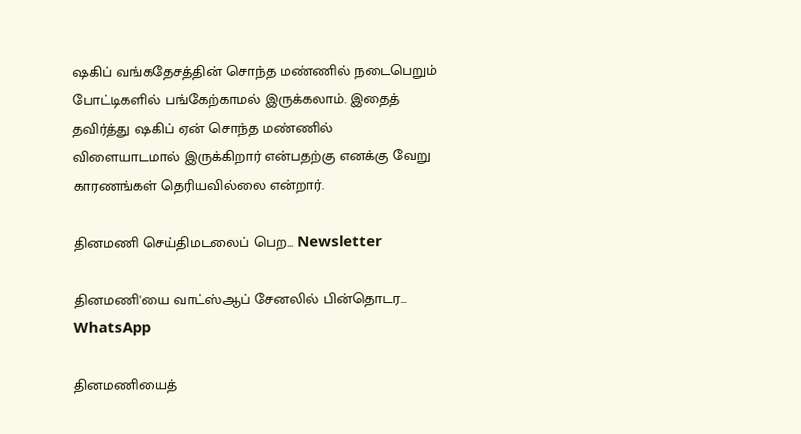ஷகிப் வங்கதேசத்தின் சொந்த மண்ணில் நடைபெறும் போட்டிகளில் பங்கேற்காமல் இருக்கலாம். இதைத் தவிர்த்து ஷகிப் ஏன் சொந்த மண்ணில் விளையாடமால் இருக்கிறார் என்பதற்கு எனக்கு வேறு காரணங்கள் தெரியவில்லை என்றார்.

தினமணி செய்திமடலைப் பெற... Newsletter

தினமணி'யை வாட்ஸ்ஆப் சேனலில் பின்தொடர... WhatsApp

தினமணியைத்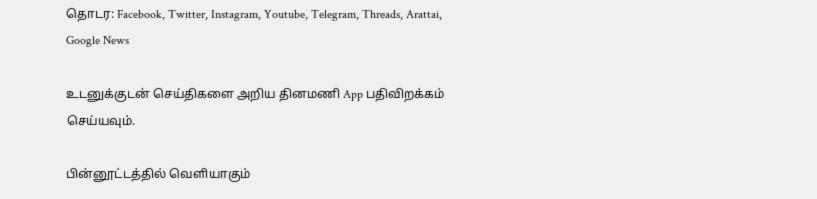தொடர: Facebook, Twitter, Instagram, Youtube, Telegram, Threads, Arattai, Google News

உடனுக்குடன் செய்திகளை அறிய தினமணி App பதிவிறக்கம் செய்யவும்.

பின்னூட்டத்தில் வெளியாகும்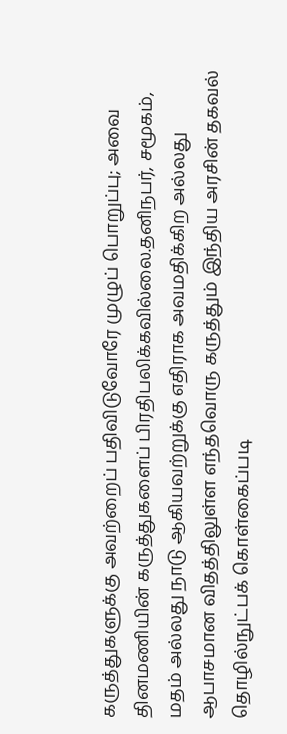கருத்துகளுக்கு அவற்றைப் பதிவிடுவோரே முழுப் பொறுப்பு; அவை தினமணியின் கருத்துகளைப் பிரதிபலிக்கவில்லை.தனிநபர், சமூகம், மதம் அல்லது நாடு ஆகியவற்றுக்கு எதிராக அவமதிக்கிற அல்லது ஆபாசமான விதத்திலுள்ள எந்தவொரு கருத்தும் இந்திய அரசின் தகவல் தொழில்நுட்பக் கொள்கைப்படி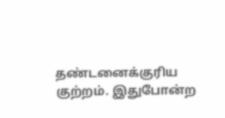தண்டனைக்குரிய குற்றம். இதுபோன்ற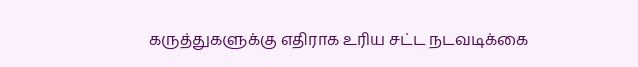கருத்துகளுக்கு எதிராக உரிய சட்ட நடவடிக்கை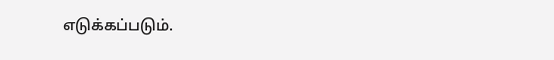எடுக்கப்படும்.